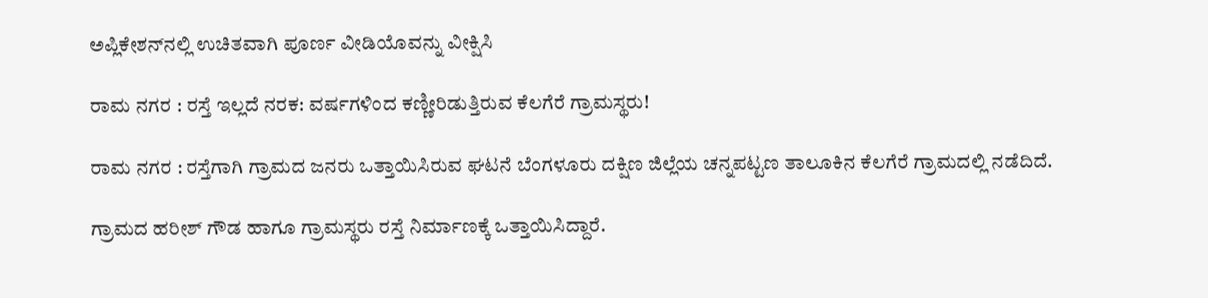ಅಪ್ಲಿಕೇಶನ್‌ನಲ್ಲಿ ಉಚಿತವಾಗಿ ಪೂರ್ಣ ವೀಡಿಯೊವನ್ನು ವೀಕ್ಷಿಸಿ

ರಾಮ ನಗರ : ರಸ್ತೆ ಇಲ್ಲದೆ ನರಕ: ವರ್ಷಗಳಿಂದ ಕಣ್ಣೀರಿಡುತ್ತಿರುವ ಕೆಲಗೆರೆ ಗ್ರಾಮಸ್ಥರು!

ರಾಮ ನಗರ : ರಸ್ತೆಗಾಗಿ ಗ್ರಾಮದ ಜನರು ಒತ್ತಾಯಿಸಿರುವ ಘಟನೆ ಬೆಂಗಳೂರು ದಕ್ಷಿಣ ಜಿಲ್ಲೆಯ ಚನ್ನಪಟ್ಟಣ ತಾಲೂಕಿನ ಕೆಲಗೆರೆ ಗ್ರಾಮದಲ್ಲಿ ನಡೆದಿದೆ.

ಗ್ರಾಮದ ಹರೀಶ್ ಗೌಡ ಹಾಗೂ ಗ್ರಾಮಸ್ಥರು ರಸ್ತೆ ನಿರ್ಮಾಣಕ್ಕೆ ಒತ್ತಾಯಿಸಿದ್ದಾರೆ.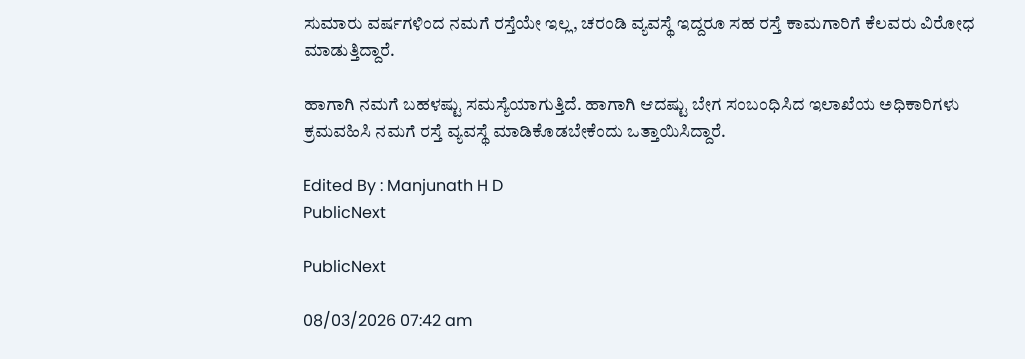ಸುಮಾರು ವರ್ಷಗಳಿಂದ ನಮಗೆ ರಸ್ತೆಯೇ ಇಲ್ಲ, ಚರಂಡಿ ವ್ಯವಸ್ಥೆ ಇದ್ದರೂ ಸಹ ರಸ್ತೆ ಕಾಮಗಾರಿಗೆ ಕೆಲವರು ವಿರೋಧ ಮಾಡುತ್ತಿದ್ದಾರೆ.

ಹಾಗಾಗಿ ನಮಗೆ ಬಹಳಷ್ಟು ಸಮಸ್ಯೆಯಾಗುತ್ತಿದೆ‌. ಹಾಗಾಗಿ ಆದಷ್ಟು ಬೇಗ ಸಂಬಂಧಿಸಿದ ಇಲಾಖೆಯ ಅಧಿಕಾರಿಗಳು ಕ್ರಮವಹಿಸಿ ನಮಗೆ ರಸ್ತೆ ವ್ಯವಸ್ಥೆ ಮಾಡಿಕೊಡಬೇಕೆಂದು ಒತ್ತಾಯಿಸಿದ್ದಾರೆ.

Edited By : Manjunath H D
PublicNext

PublicNext

08/03/2026 07:42 am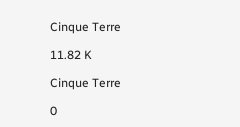Cinque Terre

11.82 K

Cinque Terre

0